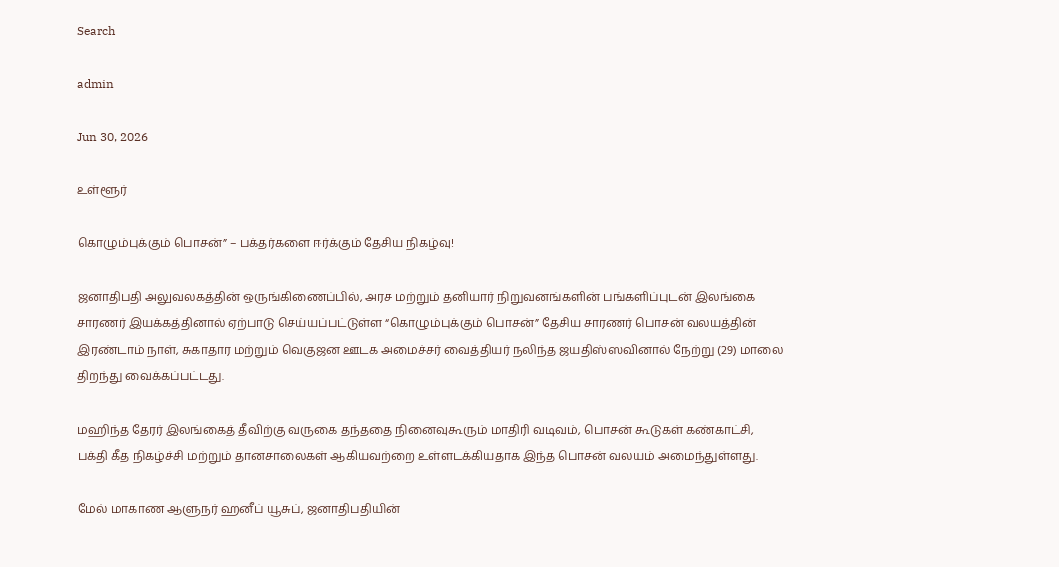Search

admin

Jun 30, 2026

உள்ளூர்

கொழும்புக்கும் பொசன்” – பக்தர்களை ஈர்க்கும் தேசிய நிகழ்வு!

ஜனாதிபதி அலுவலகத்தின் ஒருங்கிணைப்பில், அரச மற்றும் தனியார் நிறுவனங்களின் பங்களிப்புடன் இலங்கை சாரணர் இயக்கத்தினால் ஏற்பாடு செய்யப்பட்டுள்ள “கொழும்புக்கும் பொசன்” தேசிய சாரணர் பொசன் வலயத்தின் இரண்டாம் நாள், சுகாதார மற்றும் வெகுஜன ஊடக அமைச்சர் வைத்தியர் நலிந்த ஜயதிஸ்ஸவினால் நேற்று (29) மாலை திறந்து வைக்கப்பட்டது.

மஹிந்த தேரர் இலங்கைத் தீவிற்கு வருகை தந்ததை நினைவுகூரும் மாதிரி வடிவம், பொசன் கூடுகள் கண்காட்சி, பக்தி கீத நிகழ்ச்சி மற்றும் தானசாலைகள் ஆகியவற்றை உள்ளடக்கியதாக இந்த பொசன் வலயம் அமைந்துள்ளது.

மேல் மாகாண ஆளுநர் ஹனீப் யூசுப், ஜனாதிபதியின்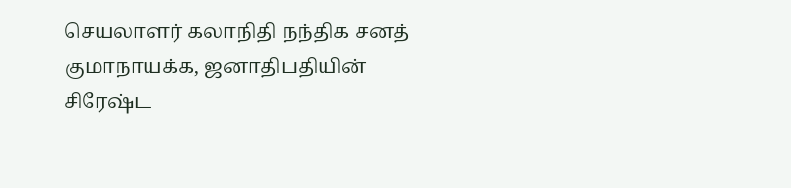செயலாளர் கலாநிதி நந்திக சனத் குமாநாயக்க, ஜனாதிபதியின் சிரேஷ்ட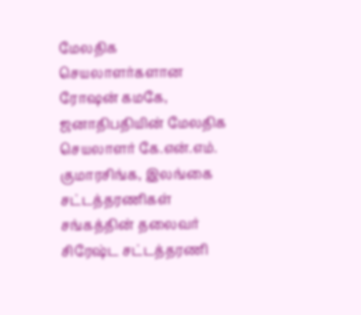மேலதிக செயலாளர்களான ரோஷன் கமகே, ஜனாதிபதியின் மேலதிக செயலாளர் கே.என்.எம். குமாரசிங்க, இலங்கை சட்டத்தரணிகள் சங்கத்தின் தலைவர் சிரேஷ்ட சட்டத்தரணி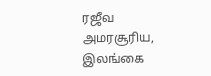ரஜீவ அமரசூரிய, இலங்கை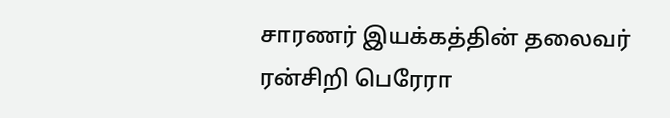சாரணர் இயக்கத்தின் தலைவர் ரன்சிறி பெரேரா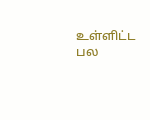உள்ளிட்ட பல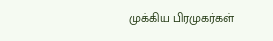முக்கிய பிரமுகர்கள்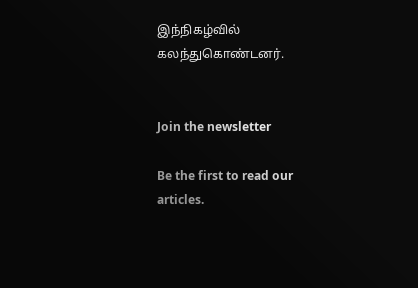இந்நிகழ்வில் கலந்துகொண்டனர்.


Join the newsletter

Be the first to read our articles.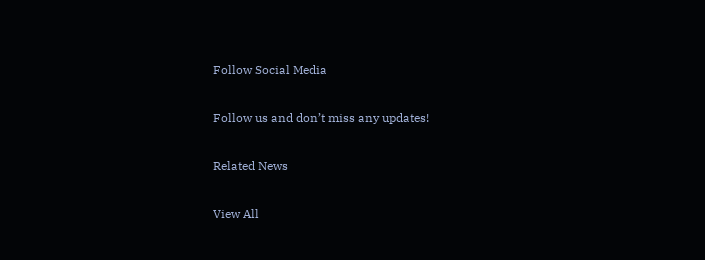Follow Social Media

Follow us and don’t miss any updates!

Related News

View All